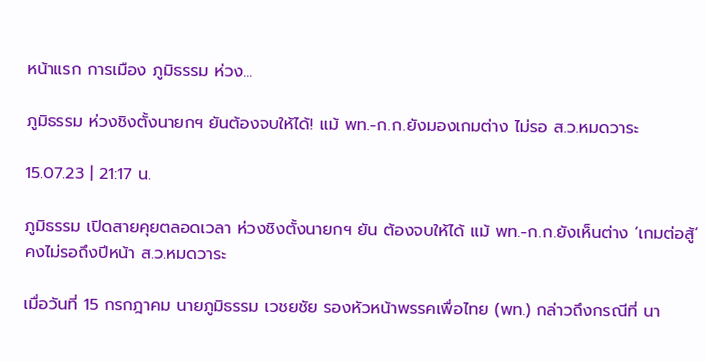หน้าแรก การเมือง ภูมิธรรม ห่วง...

ภูมิธรรม ห่วงชิงตั้งนายกฯ ยันต้องจบให้ได้! แม้ พท.-ก.ก.ยังมองเกมต่าง ไม่รอ ส.ว.หมดวาระ

15.07.23 | 21:17 น.

ภูมิธรรม เปิดสายคุยตลอดเวลา ห่วงชิงตั้งนายกฯ ยัน ต้องจบให้ได้ แม้ พท.-ก.ก.ยังเห็นต่าง ‘เกมต่อสู้’ คงไม่รอถึงปีหน้า ส.ว.หมดวาระ

เมื่อวันที่ 15 กรกฎาคม นายภูมิธรรม เวชยชัย รองหัวหน้าพรรคเพื่อไทย (พท.) กล่าวถึงกรณีที่ นา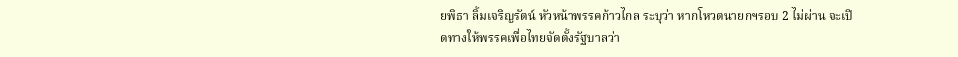ยพิธา ลิ้มเจริญรัตน์ หัวหน้าพรรคก้าวไกล ระบุว่า หากโหวตนายกฯรอบ 2 ไม่ผ่าน จะเปิดทางให้พรรคเพื่อไทยจัดตั้งรัฐบาลว่า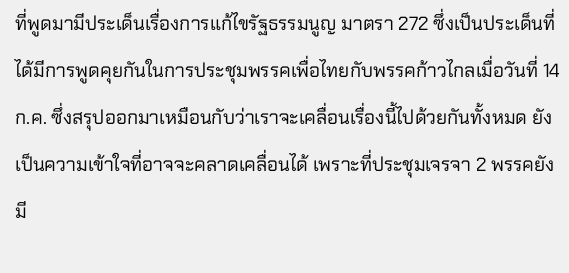ที่พูดมามีประเด็นเรื่องการแก้ไขรัฐธรรมนูญ มาตรา 272 ซึ่งเป็นประเด็นที่ได้มีการพูดคุยกันในการประชุมพรรคเพื่อไทยกับพรรคก้าวไกลเมื่อวันที่ 14 ก.ค. ซึ่งสรุปออกมาเหมือนกับว่าเราจะเคลื่อนเรื่องนี้ไปด้วยกันทั้งหมด ยังเป็นความเข้าใจที่อาจจะคลาดเคลื่อนได้ เพราะที่ประชุมเจรจา 2 พรรคยังมี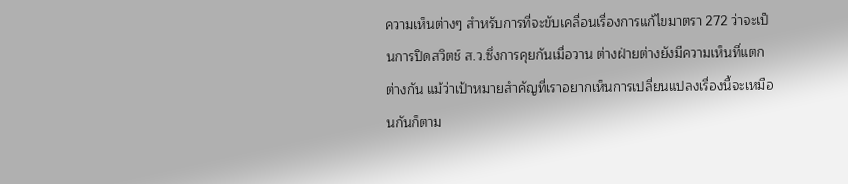ความเห็นต่างๆ สำหรับการที่จะขับเคลื่อนเรื่องการแก้ไขมาตรา 272 ว่าจะเป็นการปิดสวิตช์ ส.ว.ซึ่งการคุยกันเมื่อวาน ต่างฝ่ายต่างยังมีความเห็นที่แตกต่างกัน แม้ว่าเป้าหมายสำคัญที่เราอยากเห็นการเปลี่ยนแปลงเรื่องนี้จะเหมือนกันก็ตาม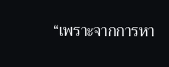“เพราะจากการหา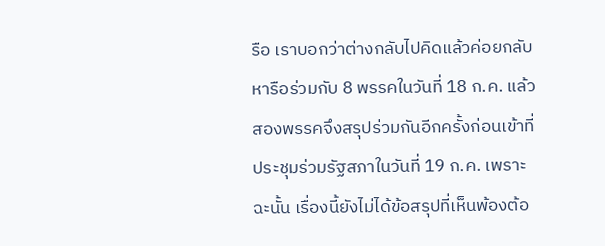รือ เราบอกว่าต่างกลับไปคิดแล้วค่อยกลับหารือร่วมกับ 8 พรรคในวันที่ 18 ก.ค. แล้วสองพรรคจึงสรุปร่วมกันอีกครั้งก่อนเข้าที่ประชุมร่วมรัฐสภาในวันที่ 19 ก.ค. เพราะฉะนั้น เรื่องนี้ยังไม่ได้ข้อสรุปที่เห็นพ้องต้อ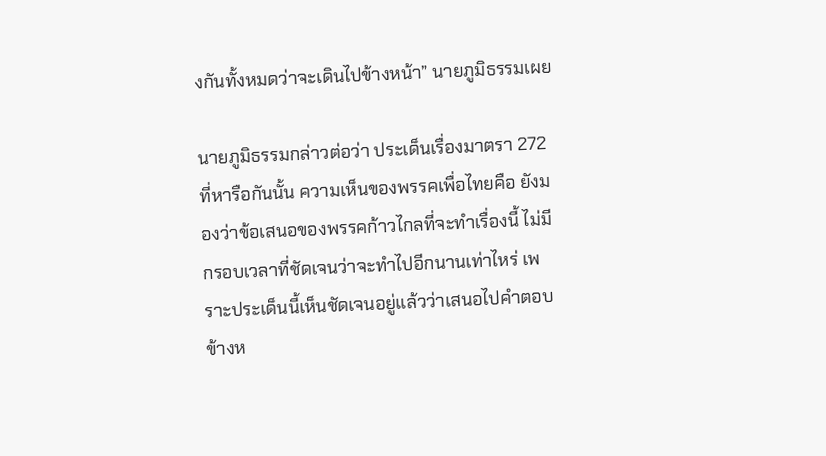งกันทั้งหมดว่าจะเดินไปข้างหน้า” นายภูมิธรรมเผย

นายภูมิธรรมกล่าวต่อว่า ประเด็นเรื่องมาตรา 272 ที่หารือกันนั้น ความเห็นของพรรคเพื่อไทยคือ ยังมองว่าข้อเสนอของพรรคก้าวไกลที่จะทำเรื่องนี้ ไม่มีกรอบเวลาที่ชัดเจนว่าจะทำไปอีกนานเท่าไหร่ เพราะประเด็นนี้เห็นชัดเจนอยู่แล้วว่าเสนอไปคำตอบข้างห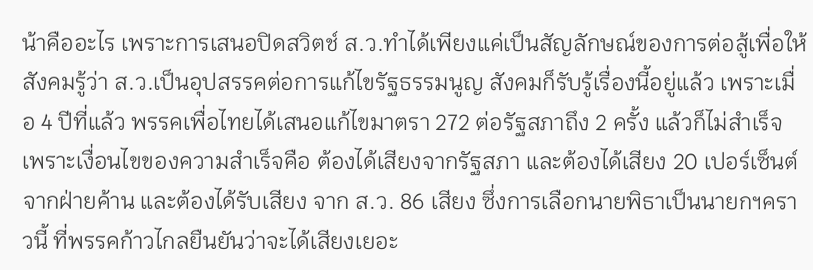น้าคืออะไร เพราะการเสนอปิดสวิตช์ ส.ว.ทำได้เพียงแค่เป็นสัญลักษณ์ของการต่อสู้เพื่อให้สังคมรู้ว่า ส.ว.เป็นอุปสรรคต่อการแก้ไขรัฐธรรมนูญ สังคมก็รับรู้เรื่องนี้อยู่แล้ว เพราะเมื่อ 4 ปีที่แล้ว พรรคเพื่อไทยได้เสนอแก้ไขมาตรา 272 ต่อรัฐสภาถึง 2 ครั้ง แล้วก็ไม่สำเร็จ เพราะเงื่อนไขของความสำเร็จคือ ต้องได้เสียงจากรัฐสภา และต้องได้เสียง 20 เปอร์เซ็นต์จากฝ่ายค้าน และต้องได้รับเสียง จาก ส.ว. 86 เสียง ซึ่งการเลือกนายพิธาเป็นนายกฯคราวนี้ ที่พรรคก้าวไกลยืนยันว่าจะได้เสียงเยอะ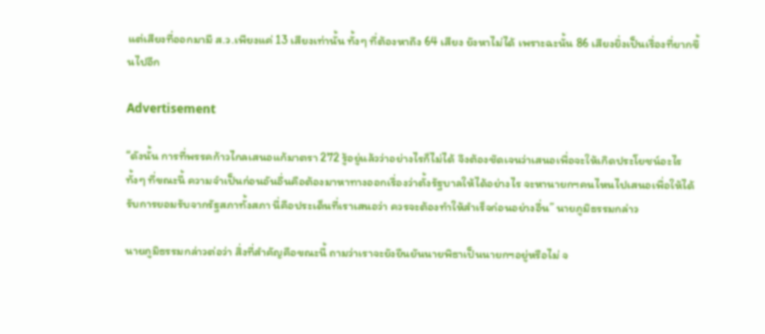แต่เสียงที่ออกมามี ส.ว.เพียงแค่ 13 เสียงเท่านั้น ทั้งๆ ที่ต้องหาถึง 64 เสียง ยังหาไม่ได้ เพราะฉะนั้น 86 เสียงยิ่งเป็นเรื่องที่ยากขึ้นไปอีก

Advertisement

“ดังนั้น การที่พรรคก้าวไกลเสนอแก้มาตรา 272 รู้อยู่แล้วว่าอย่างไรก็ไม่ได้ จึงต้องชัดเจนว่าเสนอเพื่อจะให้เกิดประโยชน์อะไร ทั้งๆ ที่ขณะนี้ ความจำเป็นก่อนอันอื่นคือต้องมาหาทางออกเรื่องว่าตั้งรัฐบาลให้ได้อย่างไร จะหานายกฯคนไหนไปเสนอเพื่อให้ได้รับการยอมรับจากรัฐสภาทั้งสภา นี่คือประเด็นที่เราเสนอว่า ควรจะต้องทำให้สำเร็จก่อนอย่างอื่น” นายภูมิธรรมกล่าว

นายภูมิธรรมกล่าวต่อว่า สิ่งที่สำคัญคือขณะนี้ ถามว่าเราจะยังยืนยันนายพิธาเป็นนายกฯอยู่หรือไม่ จ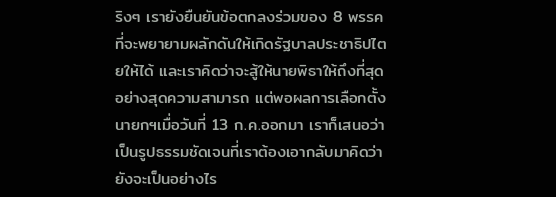ริงๆ เรายังยืนยันข้อตกลงร่วมของ 8 พรรค ที่จะพยายามผลักดันให้เกิดรัฐบาลประชาธิปไตยให้ได้ และเราคิดว่าจะสู้ให้นายพิธาให้ถึงที่สุด อย่างสุดความสามารถ แต่พอผลการเลือกตั้งนายกฯเมื่อวันที่ 13 ก.ค.ออกมา เราก็เสนอว่าเป็นรูปธรรมชัดเจนที่เราต้องเอากลับมาคิดว่ายังจะเป็นอย่างไร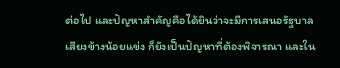ต่อไป และปัญหาสำคัญคือได้ยินว่าจะมีการเสนอรัฐบาลเสียงข้างน้อยแข่ง ก็ยังเป็นปัญหาที่ต้องพิจารณา และใน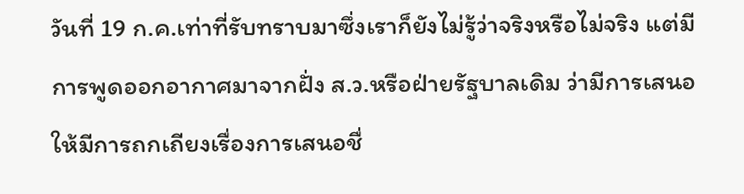วันที่ 19 ก.ค.เท่าที่รับทราบมาซึ่งเราก็ยังไม่รู้ว่าจริงหรือไม่จริง แต่มีการพูดออกอากาศมาจากฝั่ง ส.ว.หรือฝ่ายรัฐบาลเดิม ว่ามีการเสนอให้มีการถกเถียงเรื่องการเสนอชื่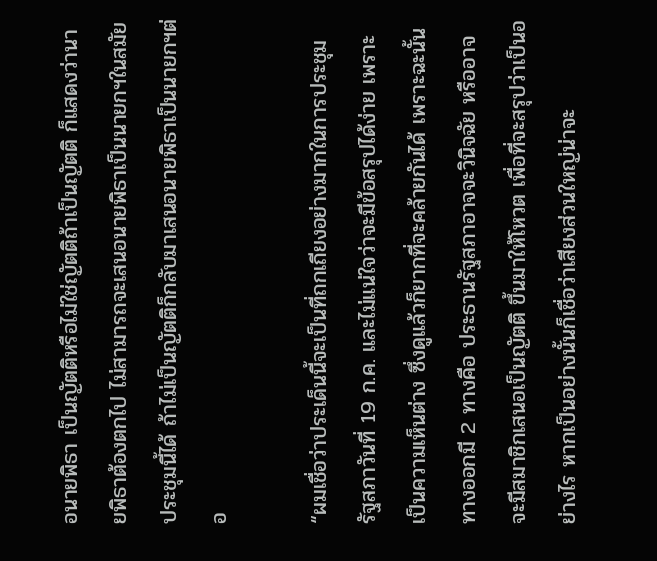อนายพิธา เป็นญัตติหรือไม่ใช่ญัตติถ้าเป็นญัตติ ก็แสดงว่านายพิธาต้องตกไป ไม่สามารถจะเสนอนายพิธาเป็นนายกฯในสมัยประชุมนี้ได้ ถ้าไม่เป็นญัตติก็กลับมาเสนอนายพิธาเป็นนายกฯต่อ

“ผมเชื่อว่าประเด็นนี้จะเป็นที่ถกเถียงอย่างมากในการประชุมรัฐสภาวันที่ 19 ก.ค. และไม่แน่ใจว่าจะมีข้อสรุปได้ง่าย เพราะเป็นความเห็นต่าง ซึ่งดูแล้วก็ยากที่จะคล้ายกันได้ เพราะฉะนั้น ทางออกมี 2 ทางคือ ประธานรัฐสภาอาจจะวินิจฉัย หรืออาจจะมีสมาชิกเสนอเป็นญัตติ ขึ้นมาให้โหวต เพื่อที่จะสรุปว่าเป็นอย่างไร หากเป็นอย่างนั้นก็เชื่อว่าเสียงส่วนใหญ่น่าจะ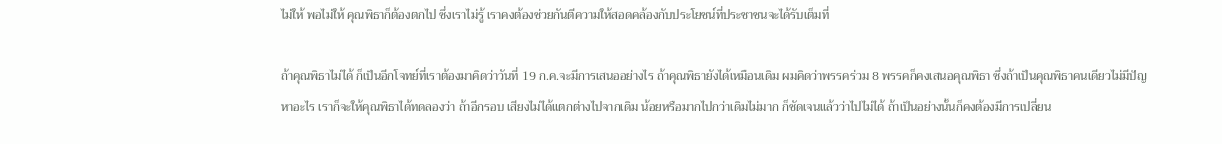ไม่ให้ พอไม่ให้ คุณพิธาก็ต้องตกไป ซึ่งเราไม่รู้ เราคงต้องช่วยกันตีความให้สอดคล้องกับประโยชน์ที่ประชาชนจะได้รับเต็มที่

ถ้าคุณพิธาไม่ได้ ก็เป็นอีกโจทย์ที่เราต้องมาคิดว่าวันที่ 19 ก.ค.จะมีการเสนออย่างไร ถ้าคุณพิธายังได้เหมือนเดิม ผมคิดว่าพรรคร่วม 8 พรรคก็คงเสนอคุณพิธา ซึ่งถ้าเป็นคุณพิธาคนเดียวไม่มีปัญหาอะไร เราก็จะให้คุณพิธาได้ทดลองว่า ถ้าอีกรอบ เสียงไม่ได้แตกต่างไปจากเดิม น้อยหรือมากไปกว่าเดิมไม่มาก ก็ชัดเจนแล้วว่าไปไม่ได้ ถ้าเป็นอย่างนั้นก็คงต้องมีการเปลี่ยน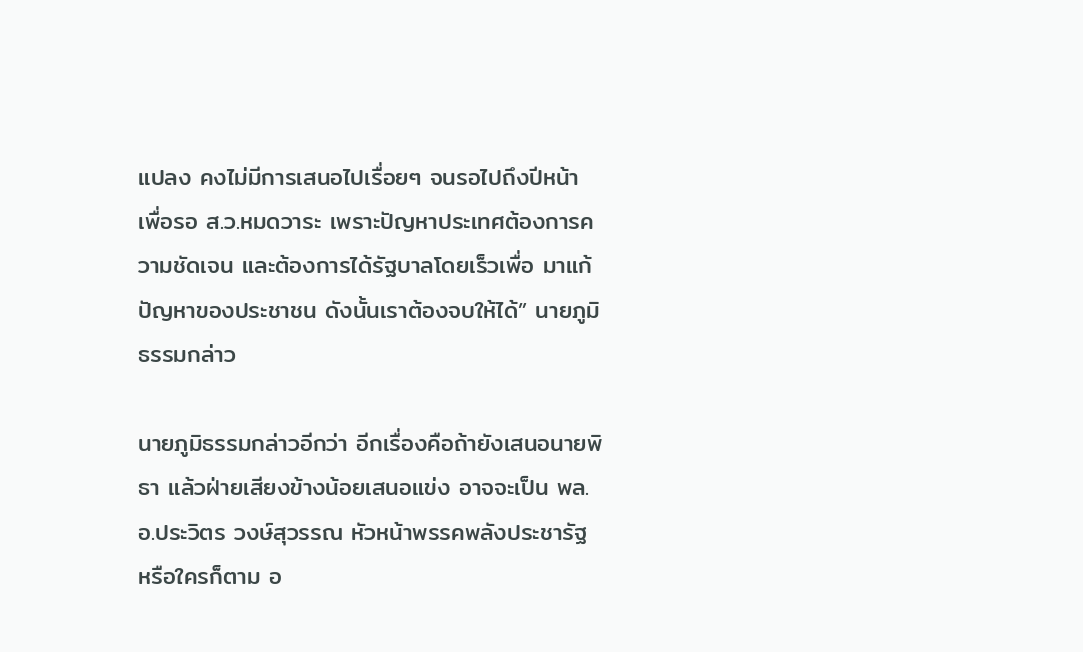แปลง คงไม่มีการเสนอไปเรื่อยๆ จนรอไปถึงปีหน้า เพื่อรอ ส.ว.หมดวาระ เพราะปัญหาประเทศต้องการความชัดเจน และต้องการได้รัฐบาลโดยเร็วเพื่อ มาแก้ปัญหาของประชาชน ดังนั้นเราต้องจบให้ได้” นายภูมิธรรมกล่าว

นายภูมิธรรมกล่าวอีกว่า อีกเรื่องคือถ้ายังเสนอนายพิธา แล้วฝ่ายเสียงข้างน้อยเสนอแข่ง อาจจะเป็น พล.อ.ประวิตร วงษ์สุวรรณ หัวหน้าพรรคพลังประชารัฐ หรือใครก็ตาม อ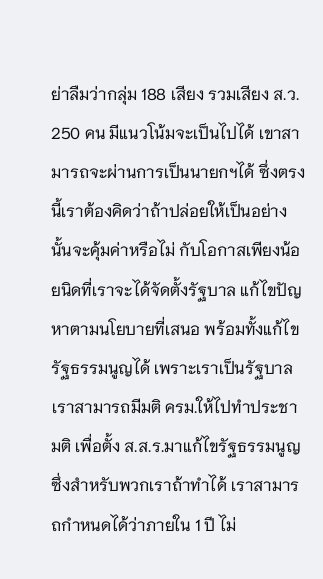ย่าลืมว่ากลุ่ม 188 เสียง รวมเสียง ส.ว. 250 คน มีแนวโน้มจะเป็นไปได้ เขาสามารถจะผ่านการเป็นนายกฯได้ ซึ่งตรงนี้เราต้องคิดว่าถ้าปล่อยให้เป็นอย่างนั้นจะคุ้มค่าหรือไม่ กับโอกาสเพียงน้อยนิดที่เราจะได้จัดตั้งรัฐบาล แก้ไขปัญหาตามนโยบายที่เสนอ พร้อมทั้งแก้ไขรัฐธรรมนูญได้ เพราะเราเป็นรัฐบาล เราสามารถมีมติ ครม.ให้ไปทำประชามติ เพื่อตั้ง ส.ส.ร.มาแก้ไขรัฐธรรมนูญ ซึ่งสำหรับพวกเราถ้าทำได้ เราสามารถกำหนดได้ว่าภายใน 1 ปี ไม่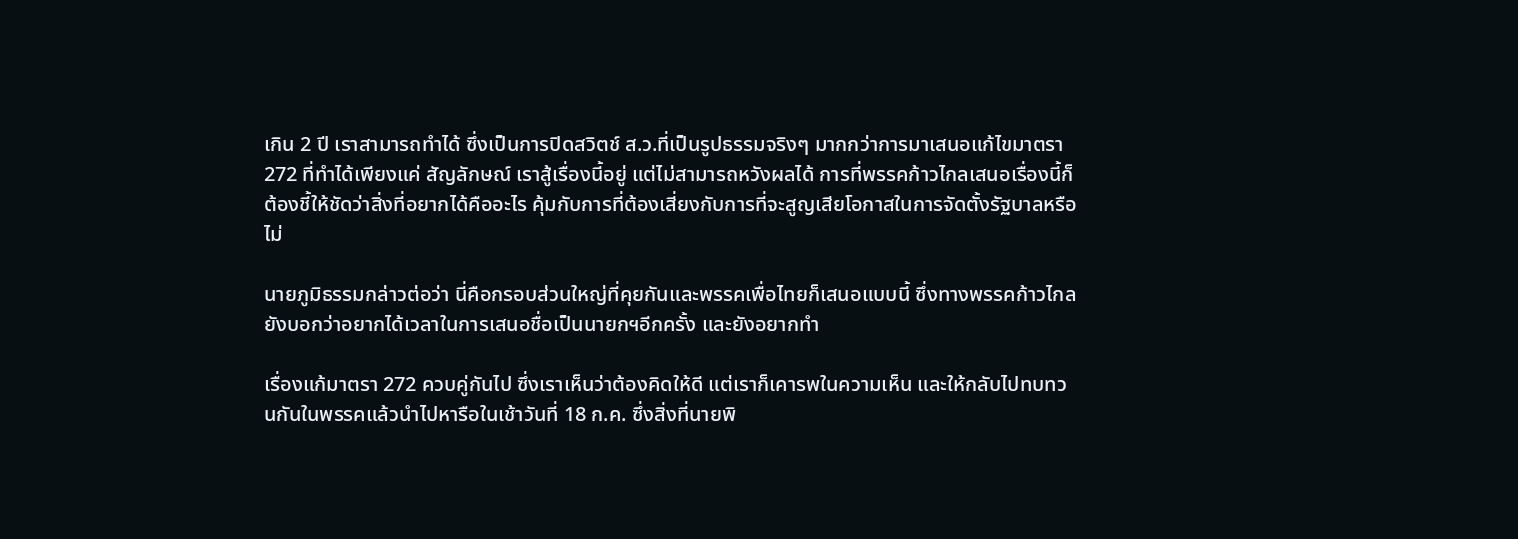เกิน 2 ปี เราสามารถทำได้ ซึ่งเป็นการปิดสวิตช์ ส.ว.ที่เป็นรูปธรรมจริงๆ มากกว่าการมาเสนอแก้ไขมาตรา 272 ที่ทำได้เพียงแค่ สัญลักษณ์ เราสู้เรื่องนี้อยู่ แต่ไม่สามารถหวังผลได้ การที่พรรคก้าวไกลเสนอเรื่องนี้ก็ต้องชี้ให้ชัดว่าสิ่งที่อยากได้คืออะไร คุ้มกับการที่ต้องเสี่ยงกับการที่จะสูญเสียโอกาสในการจัดตั้งรัฐบาลหรือไม่

นายภูมิธรรมกล่าวต่อว่า นี่คือกรอบส่วนใหญ่ที่คุยกันและพรรคเพื่อไทยก็เสนอแบบนี้ ซึ่งทางพรรคก้าวไกล ยังบอกว่าอยากได้เวลาในการเสนอชื่อเป็นนายกฯอีกครั้ง และยังอยากทำ

เรื่องแก้มาตรา 272 ควบคู่กันไป ซึ่งเราเห็นว่าต้องคิดให้ดี แต่เราก็เคารพในความเห็น และให้กลับไปทบทวนกันในพรรคแล้วนำไปหารือในเช้าวันที่ 18 ก.ค. ซึ่งสิ่งที่นายพิ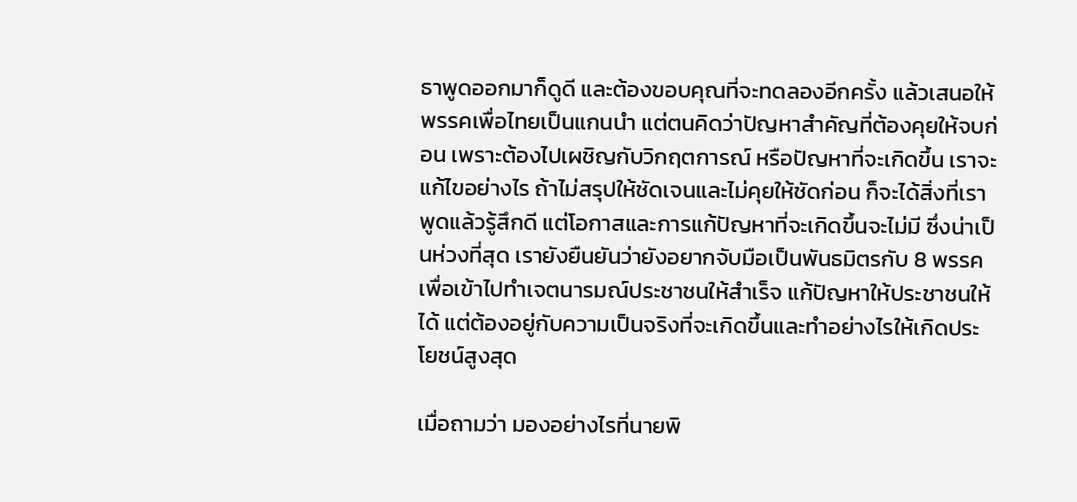ธาพูดออกมาก็ดูดี และต้องขอบคุณที่จะทดลองอีกครั้ง แล้วเสนอให้พรรคเพื่อไทยเป็นแกนนำ แต่ตนคิดว่าปัญหาสำคัญที่ต้องคุยให้จบก่อน เพราะต้องไปเผชิญกับวิกฤตการณ์ หรือปัญหาที่จะเกิดขึ้น เราจะแก้ไขอย่างไร ถ้าไม่สรุปให้ชัดเจนและไม่คุยให้ชัดก่อน ก็จะได้สิ่งที่เราพูดแล้วรู้สึกดี แต่โอกาสและการแก้ปัญหาที่จะเกิดขึ้นจะไม่มี ซึ่งน่าเป็นห่วงที่สุด เรายังยืนยันว่ายังอยากจับมือเป็นพันธมิตรกับ 8 พรรค เพื่อเข้าไปทำเจตนารมณ์ประชาชนให้สำเร็จ แก้ปัญหาให้ประชาชนให้ได้ แต่ต้องอยู่กับความเป็นจริงที่จะเกิดขึ้นและทำอย่างไรให้เกิดประโยชน์สูงสุด

เมื่อถามว่า มองอย่างไรที่นายพิ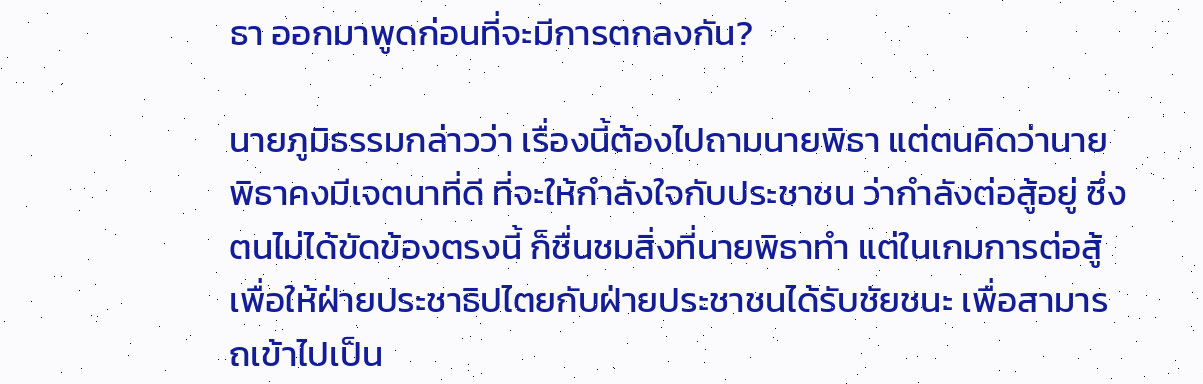ธา ออกมาพูดก่อนที่จะมีการตกลงกัน?

นายภูมิธรรมกล่าวว่า เรื่องนี้ต้องไปถามนายพิธา แต่ตนคิดว่านายพิธาคงมีเจตนาที่ดี ที่จะให้กำลังใจกับประชาชน ว่ากำลังต่อสู้อยู่ ซึ่งตนไม่ได้ขัดข้องตรงนี้ ก็ชื่นชมสิ่งที่นายพิธาทำ แต่ในเกมการต่อสู้เพื่อให้ฝ่ายประชาธิปไตยกับฝ่ายประชาชนได้รับชัยชนะ เพื่อสามารถเข้าไปเป็น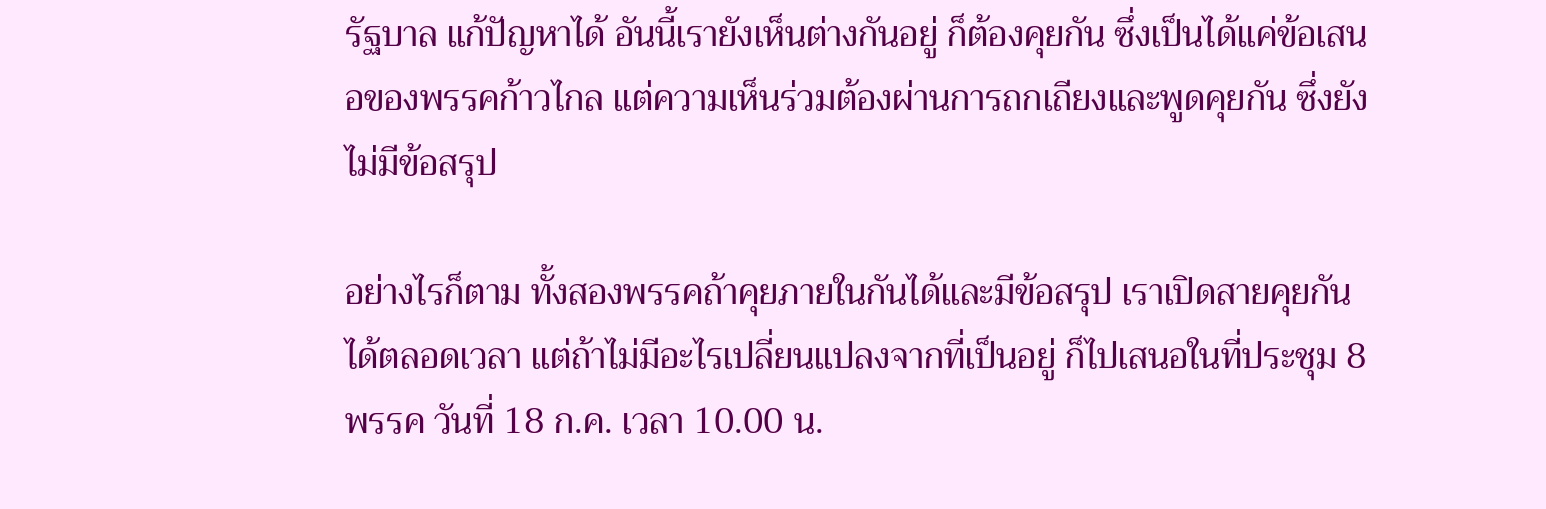รัฐบาล แก้ปัญหาได้ อันนี้เรายังเห็นต่างกันอยู่ ก็ต้องคุยกัน ซึ่งเป็นได้แค่ข้อเสนอของพรรคก้าวไกล แต่ความเห็นร่วมต้องผ่านการถกเถียงและพูดคุยกัน ซึ่งยังไม่มีข้อสรุป

อย่างไรก็ตาม ทั้งสองพรรคถ้าคุยภายในกันได้และมีข้อสรุป เราเปิดสายคุยกันได้ตลอดเวลา แต่ถ้าไม่มีอะไรเปลี่ยนแปลงจากที่เป็นอยู่ ก็ไปเสนอในที่ประชุม 8 พรรค วันที่ 18 ก.ค. เวลา 10.00 น.